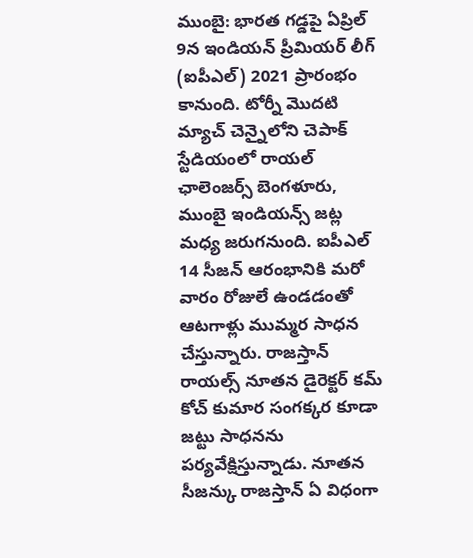ముంబై: భారత గడ్డపై ఏప్రిల్ 9న ఇండియన్ ప్రీమియర్ లీగ్ (ఐపీఎల్) 2021 ప్రారంభం కానుంది. టోర్నీ మొదటి మ్యాచ్ చెన్నైలోని చెపాక్ స్టేడియంలో రాయల్ ఛాలెంజర్స్ బెంగళూరు, ముంబై ఇండియన్స్ జట్ల మధ్య జరుగనుంది. ఐపీఎల్ 14 సీజన్ ఆరంభానికి మరో వారం రోజులే ఉండడంతో ఆటగాళ్లు ముమ్మర సాధన చేస్తున్నారు. రాజస్తాన్ రాయల్స్ నూతన డైరెక్టర్ కమ్ కోచ్ కుమార సంగక్కర కూడా జట్టు సాధనను పర్యవేక్షిస్తున్నాడు. నూతన సీజన్కు రాజస్తాన్ ఏ విధంగా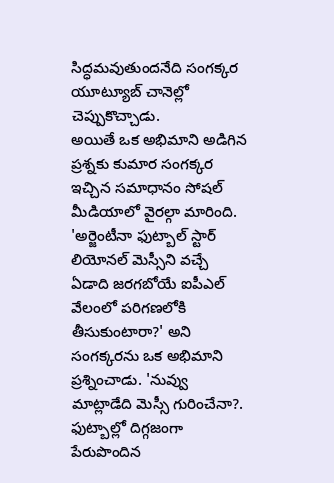సిద్ధమవుతుందనేది సంగక్కర యూట్యూబ్ చానెల్లో చెప్పుకొచ్చాడు.
అయితే ఒక అభిమాని అడిగిన ప్రశ్నకు కుమార సంగక్కర ఇచ్చిన సమాధానం సోషల్ మీడియాలో వైరల్గా మారింది. 'అర్జెంటీనా ఫుట్బాల్ స్టార్ లియోనల్ మెస్సీని వచ్చే ఏడాది జరగబోయే ఐపీఎల్ వేలంలో పరిగణలోకి తీసుకుంటారా?' అని సంగక్కరను ఒక అభిమాని ప్రశ్నించాడు. 'నువ్వు మాట్లాడేది మెస్సీ గురించేనా?. ఫుట్బాల్లో దిగ్గజంగా పేరుపొందిన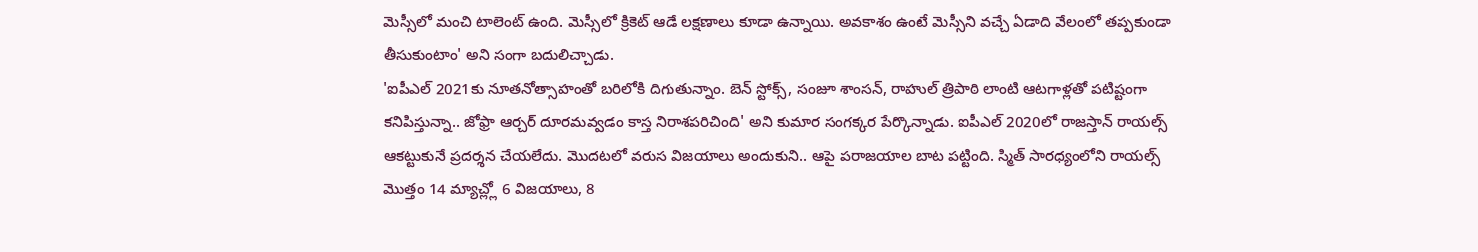మెస్సీలో మంచి టాలెంట్ ఉంది. మెస్సీలో క్రికెట్ ఆడే లక్షణాలు కూడా ఉన్నాయి. అవకాశం ఉంటే మెస్సీని వచ్చే ఏడాది వేలంలో తప్పకుండా తీసుకుంటాం' అని సంగా బదులిచ్చాడు.
'ఐపీఎల్ 2021కు నూతనోత్సాహంతో బరిలోకి దిగుతున్నాం. బెన్ స్టోక్స్, సంజూ శాంసన్, రాహుల్ త్రిపాఠి లాంటి ఆటగాళ్లతో పటిష్టంగా కనిపిస్తున్నా.. జోఫ్రా ఆర్చర్ దూరమవ్వడం కాస్త నిరాశపరిచింది' అని కుమార సంగక్కర పేర్కొన్నాడు. ఐపీఎల్ 2020లో రాజస్తాన్ రాయల్స్ ఆకట్టుకునే ప్రదర్శన చేయలేదు. మొదటలో వరుస విజయాలు అందుకుని.. ఆపై పరాజయాల బాట పట్టింది. స్మిత్ సారధ్యంలోని రాయల్స్ మొత్తం 14 మ్యాచ్ల్లో 6 విజయాలు, 8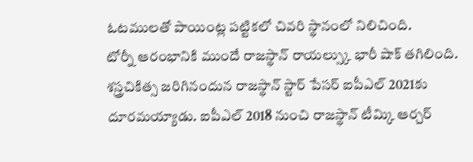ఓటములతో పాయింట్ల పట్టికలో చివరి స్థానంలో నిలిచింది.
టోర్నీ ఆరంభానికి ముందే రాజస్థాన్ రాయల్స్కు భారీ షాక్ తగిలింది. శస్త్రచికిత్స జరిగినందున రాజస్థాన్ స్టార్ పేసర్ ఐపీఎల్ 2021కు దూరమయ్యాడు. ఐపీఎల్ 2018 నుంచి రాజస్థాన్ టీమ్కి ఆర్చర్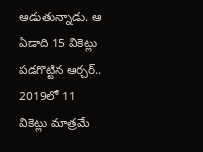ఆడుతున్నాడు. ఆ ఏడాది 15 వికెట్లు పడగొట్టిన ఆర్చర్.. 2019లో 11 వికెట్లు మాత్రమే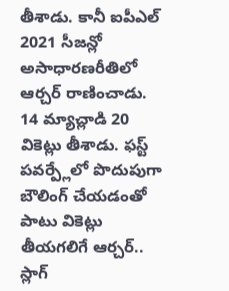తీశాడు. కానీ ఐపీఎల్ 2021 సీజన్లో అసాధారణరీతిలో ఆర్చర్ రాణించాడు. 14 మ్యాచ్లాడి 20 వికెట్లు తీశాడు. ఫస్ట్ పవర్ప్లేలో పొదుపుగా బౌలింగ్ చేయడంతో పాటు వికెట్లు తీయగలిగే ఆర్చర్.. స్లాగ్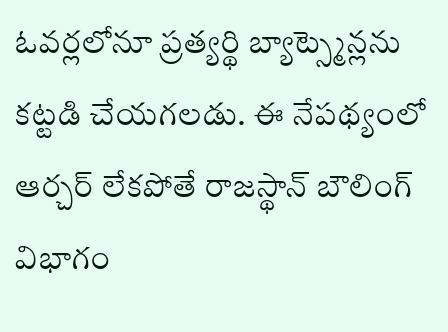ఓవర్లలోనూ ప్రత్యర్థి బ్యాట్స్మెన్లను కట్టడి చేయగలడు. ఈ నేపథ్యంలో ఆర్చర్ లేకపోతే రాజస్థాన్ బౌలింగ్ విభాగం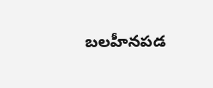బలహీనపడ